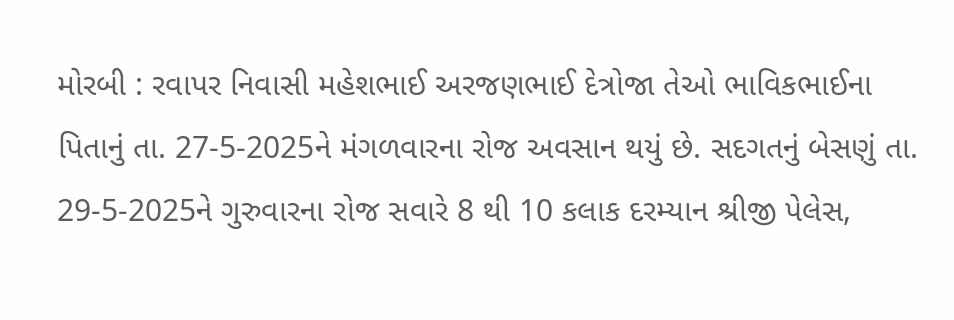મોરબી : રવાપર નિવાસી મહેશભાઈ અરજણભાઈ દેત્રોજા તેઓ ભાવિકભાઈના પિતાનું તા. 27-5-2025ને મંગળવારના રોજ અવસાન થયું છે. સદગતનું બેસણું તા. 29-5-2025ને ગુરુવારના રોજ સવારે 8 થી 10 કલાક દરમ્યાન શ્રીજી પેલેસ,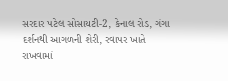સરદાર પટેલ સોસાયટી-2, કેનાલ રોડ, ગંગા દર્શનથી આગળની શેરી, રવાપર ખાતે રાખવામાં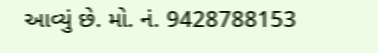આવ્યું છે. મો. નં. 9428788153